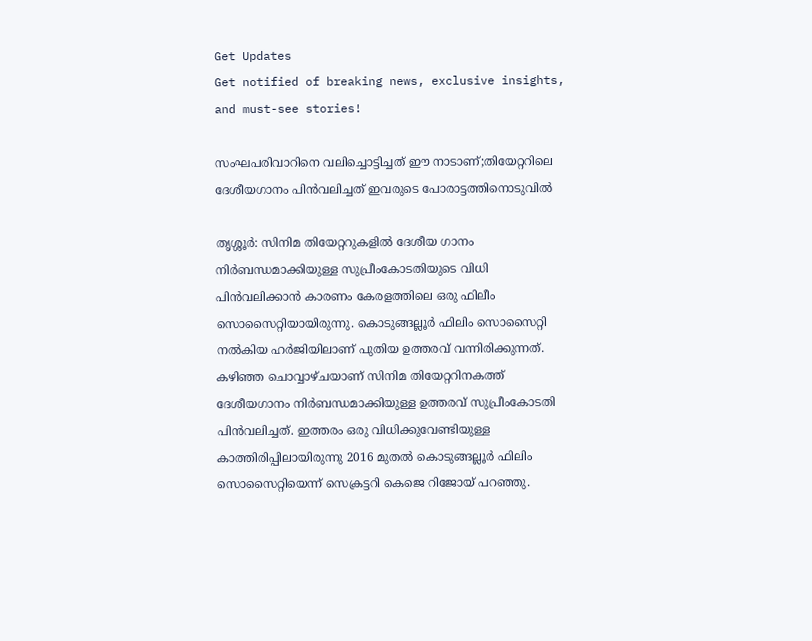Get Updates
Get notified of breaking news, exclusive insights, and must-see stories!

സംഘപരിവാറിനെ വലിച്ചൊട്ടിച്ചത് ഈ നാടാണ്;തിയേറ്ററിലെ ദേശീയഗാനം പിൻവലിച്ചത് ഇവരുടെ പോരാട്ടത്തിനൊടുവിൽ

തൃശ്ശൂർ: സിനിമ തിയേറ്ററുകളിൽ ദേശീയ ഗാനം നിർബന്ധമാക്കിയുള്ള സുപ്രീംകോടതിയുടെ വിധി പിൻവലിക്കാൻ കാരണം കേരളത്തിലെ ഒരു ഫിലീം സൊസൈറ്റിയായിരുന്നു. കൊടുങ്ങല്ലൂർ ഫിലിം സൊസൈറ്റി നൽകിയ ഹർ‌ജിയിലാണ് പുതിയ ഉത്തരവ് വന്നിരിക്കുന്നത്. കഴിഞ്ഞ ചൊവ്വാഴ്ചയാണ് സിനിമ തിയേറ്ററിനകത്ത് ദേശീയഗാനം നിർബന്ധമാക്കിയുള്ള ഉത്തരവ് സുപ്രീംകോടതി പിൻവലിച്ചത്. ഇത്തരം ഒരു വിധിക്കുവേണ്ടിയുള്ള കാത്തിരിപ്പിലായിരുന്നു 2016 മുതൽ കൊടുങ്ങല്ലൂർ ഫിലിം സൊസൈറ്റിയെന്ന് സെക്രട്ടറി കെജെ റിജോയ് പറഞ്ഞു.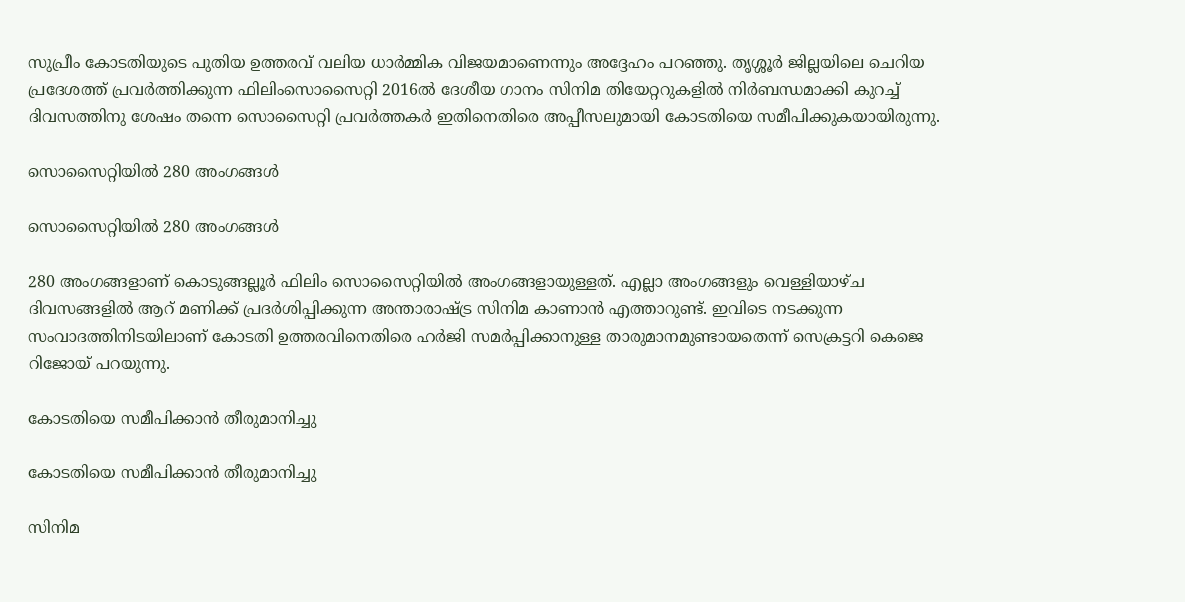സുപ്രീം കോടതിയുടെ പുതിയ ഉത്തരവ് വലിയ ധാർമ്മിക വിജയമാണെന്നും അദ്ദേഹം പറഞ്ഞു. തൃശ്ശൂര്‍ ജില്ലയിലെ ചെറിയ പ്രദേശത്ത് പ്രവർത്തിക്കുന്ന ഫിലിംസൊസൈറ്റി 2016ൽ ദേശീയ ഗാനം സിനിമ തിയേറ്ററുകളിൽ നിർബന്ധമാക്കി കുറച്ച് ദിവസത്തിനു ശേഷം തന്നെ സൊസൈറ്റി പ്രവർത്തകർ ഇതിനെതിരെ അപ്പീസലുമായി കോടതിയെ സമീപിക്കുകയായിരുന്നു.

സൊസൈറ്റിയിൽ 280 അംഗങ്ങൾ

സൊസൈറ്റിയിൽ 280 അംഗങ്ങൾ

280 അംഗങ്ങളാണ് കൊടുങ്ങല്ലൂർ ഫിലിം സൊസൈറ്റിയിൽ അംഗങ്ങളായുള്ളത്. എല്ലാ അംഗങ്ങളും വെള്ളിയാഴ്ച ദിവസങ്ങളിൽ ആറ് മണിക്ക് പ്രദർശിപ്പിക്കുന്ന അന്താരാഷ്ട്ര സിനിമ കാണാൻ എത്താറുണ്ട്. ഇവിടെ നടക്കുന്ന സംവാദത്തിനിടയിലാണ് കോടതി ഉത്തരവിനെതിരെ ഹർ‌ജി സമർപ്പിക്കാനുള്ള താരുമാനമുണ്ടായതെന്ന് സെക്രട്ടറി കെജെ റിജോയ് പറയുന്നു.

കോടതിയെ സമീപിക്കാൻ തീരുമാനിച്ചു

കോടതിയെ സമീപിക്കാൻ തീരുമാനിച്ചു

സിനിമ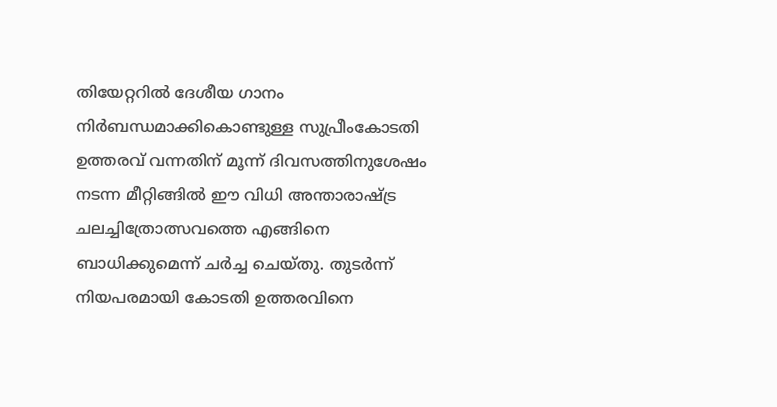തിയേറ്ററിൽ ദേശീയ ഗാനം നിർബന്ധമാക്കികൊണ്ടുള്ള സുപ്രീംകോടതി ഉത്തരവ് വന്നതിന് മൂന്ന് ദിവസത്തിനുശേഷം നടന്ന മീറ്റിങ്ങിൽ ഈ വിധി അന്താരാഷ്ട്ര ചലച്ചിത്രോത്സവത്തെ എങ്ങിനെ ബാധിക്കുമെന്ന് ചർ‌ച്ച ചെയ്തു. തുടർ‌ന്ന് നിയപരമായി കോടതി ഉത്തരവിനെ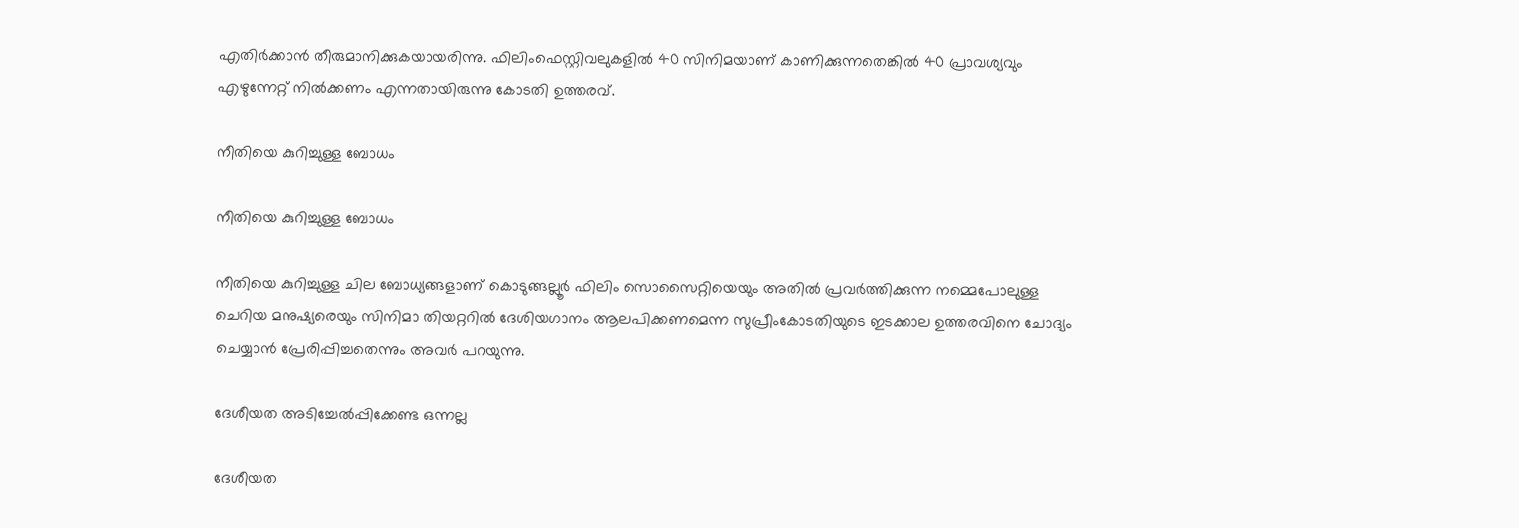എതിർക്കാൻ തീരുമാനിക്കുകയായരിന്നു. ഫിലിംഫെസ്റ്റിവലുകളിൽ 40 സിനിമയാണ് കാണിക്കുന്നതെങ്കിൽ 40 പ്രാവശ്യവും എഴുന്നേറ്റ് നിൽക്കണം എന്നതായിരുന്നു കോടതി ഉത്തരവ്.

നീതിയെ കുറിച്ചുള്ള ബോധം

നീതിയെ കുറിച്ചുള്ള ബോധം

നീതിയെ കുറിച്ചുള്ള ചില ബോധ്യങ്ങളാണ് കൊടുങ്ങല്ലൂര്‍ ഫിലിം സൊസൈറ്റിയെയും അതില്‍ പ്രവര്‍ത്തിക്കുന്ന നമ്മെപോലുള്ള ചെറിയ മനുഷ്യരെയും സിനിമാ തിയറ്ററില്‍ ദേശിയഗാനം ആലപിക്കണമെന്ന സുപ്രീംകോടതിയുടെ ഇടക്കാല ഉത്തരവിനെ ചോദ്യം ചെയ്യാന്‍ പ്രേരിപ്പിച്ചതെന്നും അവർ പറയുന്നു.

ദേശീയത അടിച്ചേൽപ്പിക്കേണ്ട ഒന്നല്ല

ദേശീയത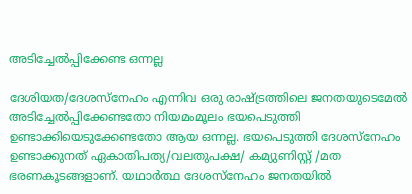അടിച്ചേൽപ്പിക്കേണ്ട ഒന്നല്ല

ദേശിയത/ദേശസ്നേഹം എന്നിവ ഒരു രാഷ്ട്രത്തിലെ ജനതയുടെമേല്‍ അടിച്ചേല്‍പ്പിക്കേണ്ടതോ നിയമംമൂലം ഭയപെടുത്തി ഉണ്ടാക്കിയെടുക്കേണ്ടതോ ആയ ഒന്നല്ല. ഭയപെടുത്തി ദേശസ്നേഹം ഉണ്ടാക്കുനത് ഏകാതിപത്യ/വലതുപക്ഷ/ കമ്യുണിസ്റ്റ് /മത ഭരണകൂടങ്ങളാണ്. യഥാര്‍ത്ഥ ദേശസ്നേഹം ജനതയില്‍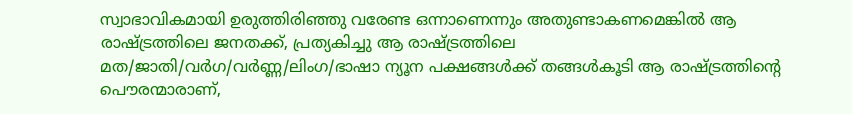സ്വാഭാവികമായി ഉരുത്തിരിഞ്ഞു വരേണ്ട ഒന്നാണെന്നും അതുണ്ടാകണമെങ്കില്‍ ആ രാഷ്ട്രത്തിലെ ജനതക്ക്, പ്രത്യകിച്ചു ആ രാഷ്ട്രത്തിലെ മത/ജാതി/വര്‍ഗ/വര്‍ണ്ണ/ലിംഗ/ഭാഷാ ന്യൂന പക്ഷങ്ങള്‍ക്ക്‌ തങ്ങള്‍കൂടി ആ രാഷ്ട്രത്തിന്‍റെ പൌരന്മാരാണ്,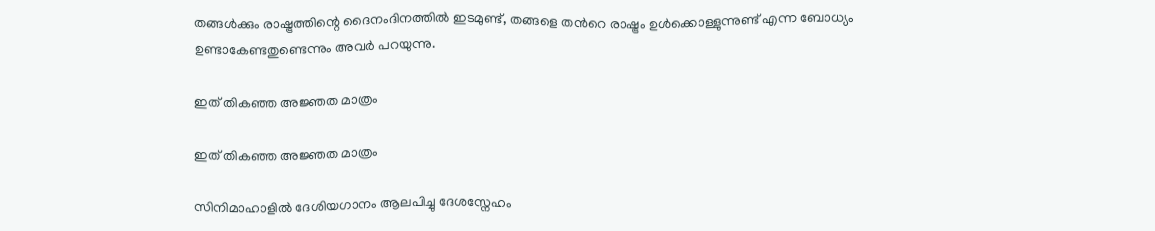തങ്ങള്‍ക്കും രാഷ്ട്രത്തിന്റെ ദൈനംദിനത്തില്‍ ഇടമുണ്ട്, തങ്ങളെ തന്‍റെ രാഷ്ട്രം ഉള്‍ക്കൊള്ളുന്നുണ്ട് എന്ന ബോധ്യം ഉണ്ടാകേണ്ടതുണ്ടെന്നും അവർ പറയുന്നു.

ഇത് തികഞ്ഞ അജ്ഞത മാത്രം

ഇത് തികഞ്ഞ അജ്ഞത മാത്രം

സിനിമാഹാളില്‍ ദേശിയഗാനം ആലപിച്ചു ദേശസ്നേഹം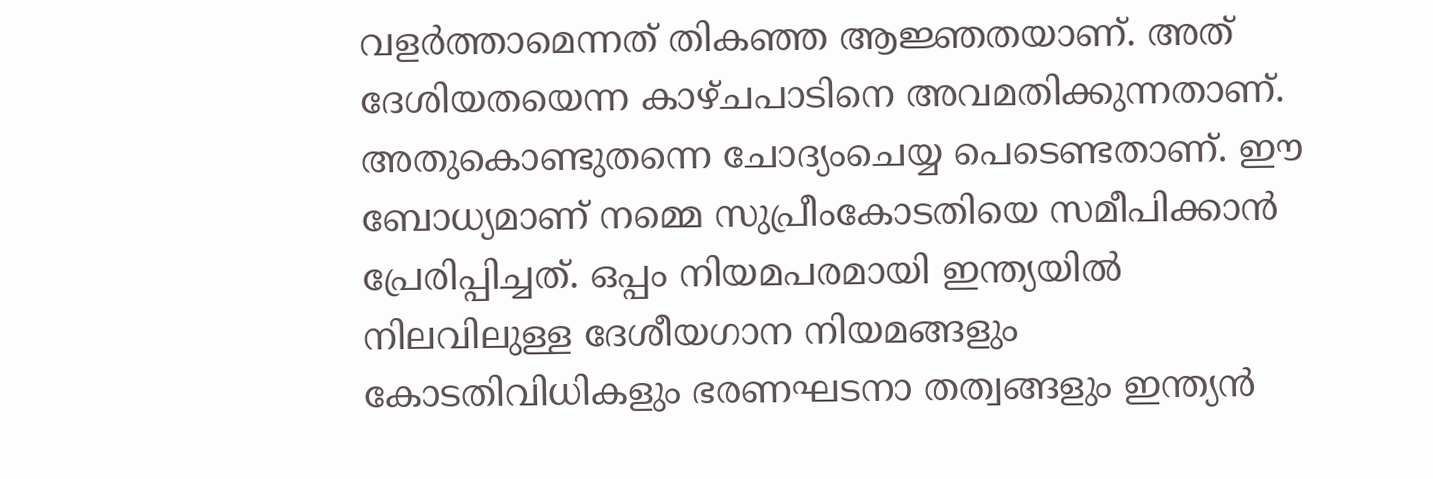വളര്‍ത്താമെന്നത് തികഞ്ഞ ആജ്ഞതയാണ്. അത് ദേശിയതയെന്ന കാഴ്ചപാടിനെ അവമതിക്കുന്നതാണ്. അതുകൊണ്ടുതന്നെ ചോദ്യംചെയ്യ പെടെണ്ടതാണ്. ഈ ബോധ്യമാണ് നമ്മെ സുപ്രീംകോടതിയെ സമീപിക്കാന്‍ പ്രേരിപ്പിച്ചത്. ഒപ്പം നിയമപരമായി ഇന്ത്യയില്‍ നിലവിലുള്ള ദേശീയഗാന നിയമങ്ങളും കോടതിവിധികളും ഭരണഘടനാ തത്വങ്ങളും ഇന്ത്യന്‍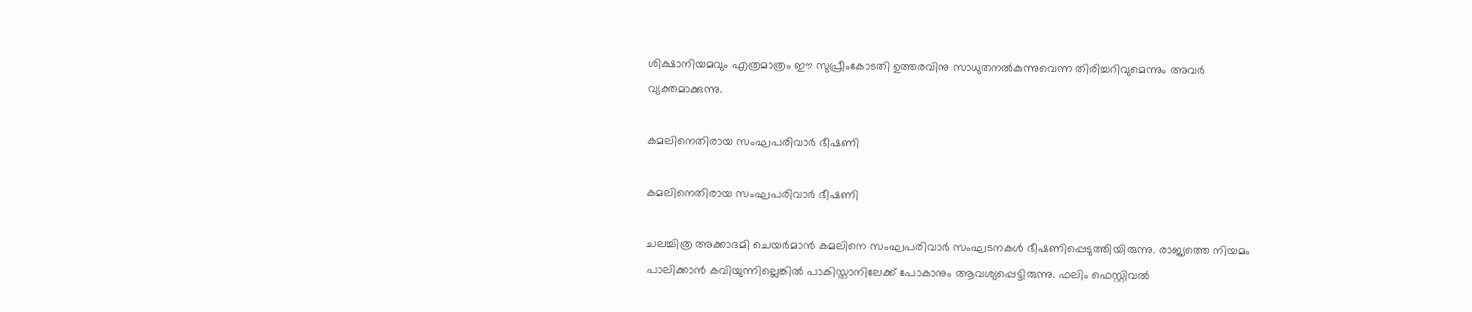ശിക്ഷാനിയമവും എത്രമാത്രം ഈ സുപ്രീംകോടതി ഉത്തരവിനു സാധുതനല്‍കുന്നുവെന്ന തിരിച്ചറിവുമെന്നും അവർ വ്യക്തമാക്കുന്നു.

കമലിനെതിരായ സംഘപരിവാർ ഭീഷണി

കമലിനെതിരായ സംഘപരിവാർ ഭീഷണി

ചലച്ചിത്ര അക്കാദമി ചെയർമാൻ കമലിനെ സംഘപരിവാർ സംഘടനകൾ ഭീഷണിപ്പെടുത്തിയിരുന്നു. രാജ്യത്തെ നിയമം പാലിക്കാൻ കവിയുന്നില്ലെങ്കിൽ പാകിസ്താനിലേക്ക് പോകാനും ആവശ്യപ്പെട്ടിരുന്നു. ഫലിം ഫെസ്റ്റിവൽ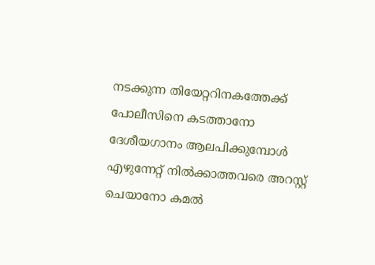നടക്കുന്ന തിയേറ്ററിനകത്തേക്ക് പോലീസിനെ കടത്താനോ ദേശീയഗാനം ആലപിക്കുമ്പോൾ എഴുന്നേറ്റ് നിൽക്കാത്തവരെ അറസ്റ്റ് ചെയാനോ കമൽ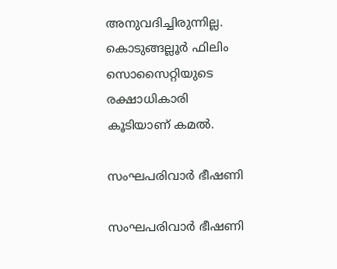അനുവദിച്ചിരുന്നില്ല. കൊടുങ്ങല്ലൂർ ഫിലിം സൊസൈറ്റിയുടെ രക്ഷാധികാരി കൂടിയാണ് കമൽ.

സംഘപരിവാർ ഭീഷണി

സംഘപരിവാർ ഭീഷണി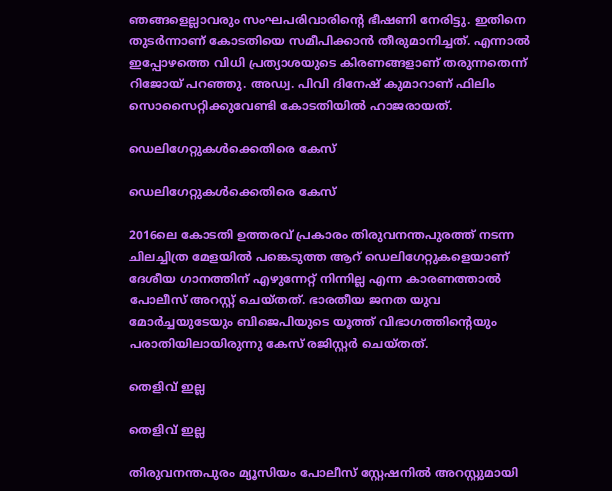ഞങ്ങളെല്ലാവരും സംഘപരിവാരിന്റെ ഭീഷണി നേരിട്ടു. ഇതിനെ തുടർന്നാണ് കോടതിയെ സമീപിക്കാൻ തീരുമാനിച്ചത്. എന്നാൽ ഇപ്പോഴത്തെ വിധി പ്രത്യാശയുടെ കിരണങ്ങളാണ് തരുന്നതെന്ന് റിജോയ് പറഞ്ഞു. അഡ്വ. പിവി ദിനേഷ് കുമാറാണ് ഫിലിം സൊസൈറ്റിക്കുവേണ്ടി കോടതിയിൽ ഹാജരായത്.

ഡെലിഗേറ്റുകൾക്കെതിരെ കേസ്

ഡെലിഗേറ്റുകൾക്കെതിരെ കേസ്

2016ലെ കോടതി ഉത്തരവ് പ്രകാരം തിരുവനന്തപുരത്ത് നടന്ന ചിലച്ചിത്ര മേളയിൽ പങ്കെടുത്ത ആറ് ഡെലിഗേറ്റുകളെയാണ് ദേശീയ ഗാനത്തിന് എഴുന്നേറ്റ് നിന്നില്ല എന്ന കാരണത്താൽ പോലീസ് അറസ്റ്റ് ചെയ്തത്. ഭാരതീയ ജനത യുവ മോർച്ചയുടേയും ബിജെപിയുടെ യൂത്ത് വിഭാഗത്തിന്റെയും പരാതിയിലായിരുന്നു കേസ് രജിസ്റ്റർ ചെയ്തത്.

തെളിവ് ഇല്ല

തെളിവ് ഇല്ല

തിരുവനന്തപുരം മ്യൂസിയം പോലീസ് സ്റ്റേഷനിൽ അറസ്റ്റുമായി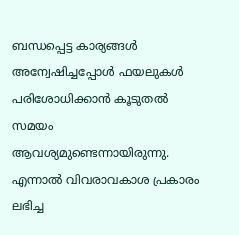ബന്ധപ്പെട്ട കാര്യങ്ങൾ അന്വേഷിച്ചപ്പോൾ ഫയലുകൾ പരിശോധിക്കാൻ കൂടുതൽ സമയം ആവശ്യമുണ്ടെന്നായിരുന്നു. എന്നാൽ വിവരാവകാശ പ്രകാരം ലഭിച്ച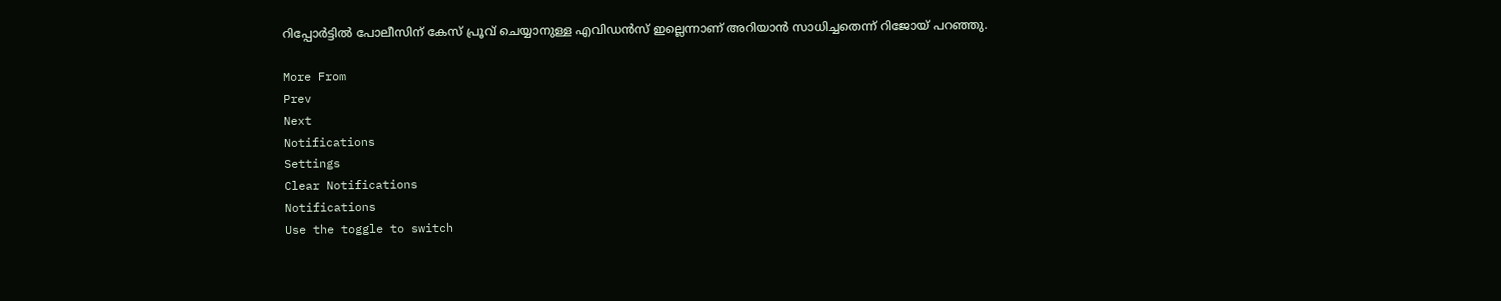റിപ്പോർട്ടിൽ പോലീസിന് കേസ് പ്രൂവ് ചെയ്യാനുള്ള എവിഡൻസ് ഇല്ലെന്നാണ് അറിയാൻ സാധിച്ചതെന്ന് റിജോയ് പറഞ്ഞു.

More From
Prev
Next
Notifications
Settings
Clear Notifications
Notifications
Use the toggle to switch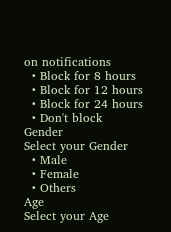on notifications
  • Block for 8 hours
  • Block for 12 hours
  • Block for 24 hours
  • Don't block
Gender
Select your Gender
  • Male
  • Female
  • Others
Age
Select your Age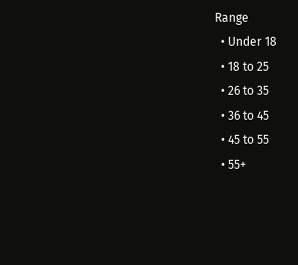Range
  • Under 18
  • 18 to 25
  • 26 to 35
  • 36 to 45
  • 45 to 55
  • 55+